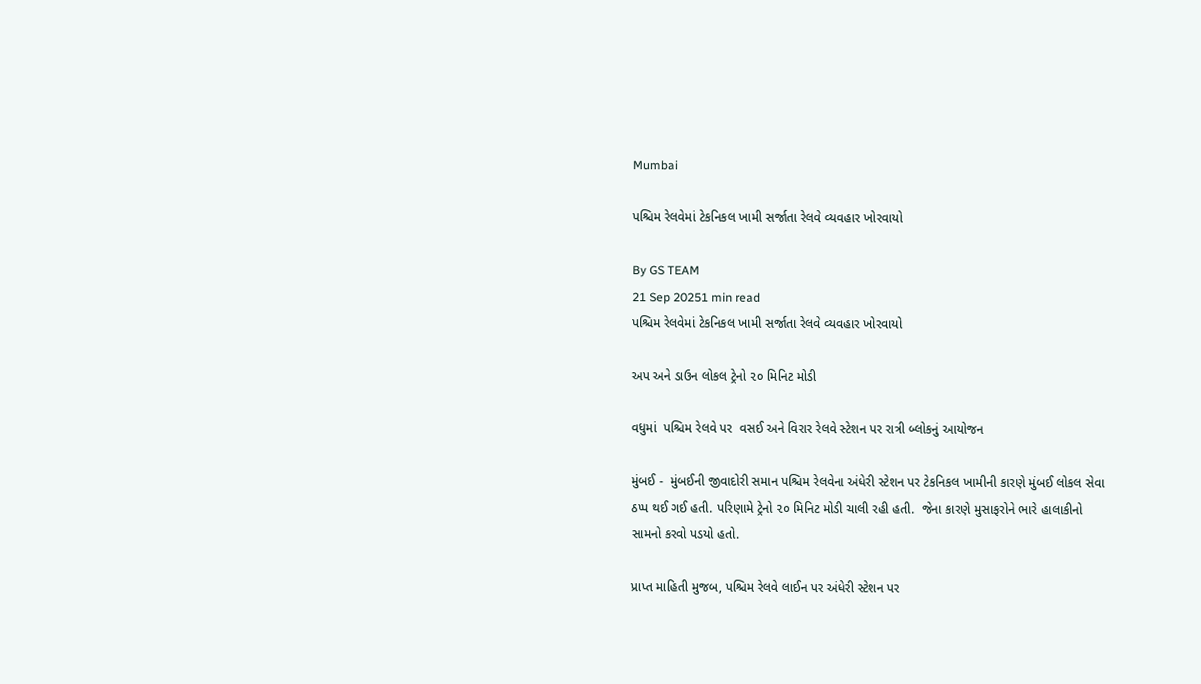Mumbai

પશ્ચિમ રેલવેમાં ટેકનિકલ ખામી સર્જાતા રેલવે વ્યવહાર ખોરવાયો

By GS TEAM
21 Sep 20251 min read
પશ્ચિમ રેલવેમાં ટેકનિકલ ખામી સર્જાતા રેલવે વ્યવહાર ખોરવાયો

અપ અને ડાઉન લોકલ ટ્રેનો ૨૦ મિનિટ મોડી

વધુમાં  પશ્ચિમ રેલવે પર  વસઈ અને વિરાર રેલવે સ્ટેશન પર રાત્રી બ્લોકનું આયોજન

મુંબઈ -  મુંબઈની જીવાદોરી સમાન પશ્ચિમ રેલવેના અંધેરી સ્ટેશન પર ટેકનિકલ ખામીની કારણે મુંબઈ લોકલ સેવા ઠપ્પ થઈ ગઈ હતી. પરિણામે ટ્રેનો ૨૦ મિનિટ મોડી ચાલી રહી હતી.  જેના કારણે મુસાફરોને ભારે હાલાકીનો સામનો કરવો પડયો હતો.

પ્રાપ્ત માહિતી મુજબ, પશ્ચિમ રેલવે લાઈન પર અંધેરી સ્ટેશન પર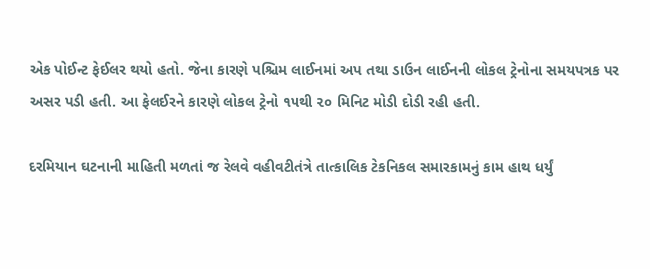એક પોઈન્ટ ફેઈલર થયો હતો. જેના કારણે પશ્ચિમ લાઈનમાં અપ તથા ડાઉન લાઈનની લોકલ ટ્રેનોના સમયપત્રક પર અસર પડી હતી. આ ફેલઈરને કારણે લોકલ ટ્રેનો ૧૫થી ૨૦ મિનિટ મોડી દોડી રહી હતી.

દરમિયાન ઘટનાની માહિતી મળતાં જ રેલવે વહીવટીતંત્રે તાત્કાલિક ટેકનિકલ સમારકામનું કામ હાથ ધર્યું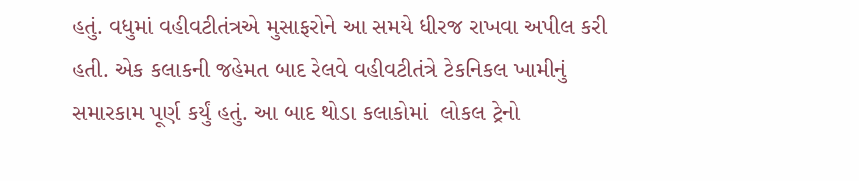હતું. વધુમાં વહીવટીતંત્રએ મુસાફરોને આ સમયે ધીરજ રાખવા અપીલ કરી હતી. એક કલાકની જહેમત બાદ રેલવે વહીવટીતંત્રે ટેકનિકલ ખામીનું સમારકામ પૂર્ણ કર્યું હતું. આ બાદ થોડા કલાકોમાં  લોકલ ટ્રેનો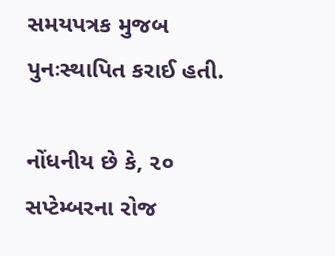સમયપત્રક મુજબ પુનઃસ્થાપિત કરાઈ હતી.

નોંધનીય છે કે, ૨૦ સપ્ટેમ્બરના રોજ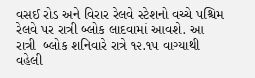વસઈ રોડ અને વિરાર રેલવે સ્ટેશનો વચ્ચે પશ્ચિમ રેલવે પર રાત્રી બ્લોક લાદવામાં આવશે. આ રાત્રી  બ્લોક શનિવારે રાત્રે ૧૨.૧૫ વાગ્યાથી વહેલી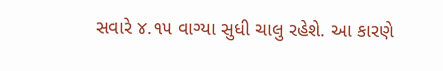સવારે ૪.૧૫ વાગ્યા સુધી ચાલુ રહેશે. આ કારણે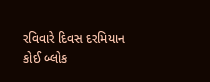રવિવારે દિવસ દરમિયાન કોઈ બ્લોક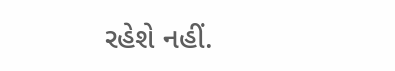રહેશે નહીં.